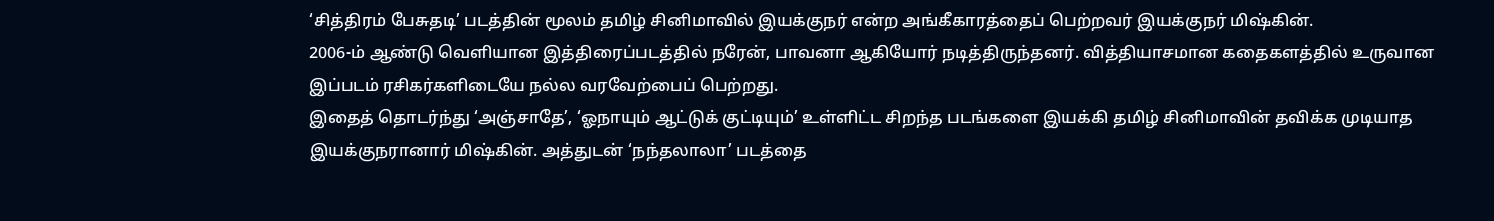‘சித்திரம் பேசுதடி’ படத்தின் மூலம் தமிழ் சினிமாவில் இயக்குநர் என்ற அங்கீகாரத்தைப் பெற்றவர் இயக்குநர் மிஷ்கின்.
2006-ம் ஆண்டு வெளியான இத்திரைப்படத்தில் நரேன், பாவனா ஆகியோர் நடித்திருந்தனர். வித்தியாசமான கதைகளத்தில் உருவான இப்படம் ரசிகர்களிடையே நல்ல வரவேற்பைப் பெற்றது.
இதைத் தொடர்ந்து ‘அஞ்சாதே’, ‘ஓநாயும் ஆட்டுக் குட்டியும்’ உள்ளிட்ட சிறந்த படங்களை இயக்கி தமிழ் சினிமாவின் தவிக்க முடியாத இயக்குநரானார் மிஷ்கின். அத்துடன் ‘நந்தலாலா’ படத்தை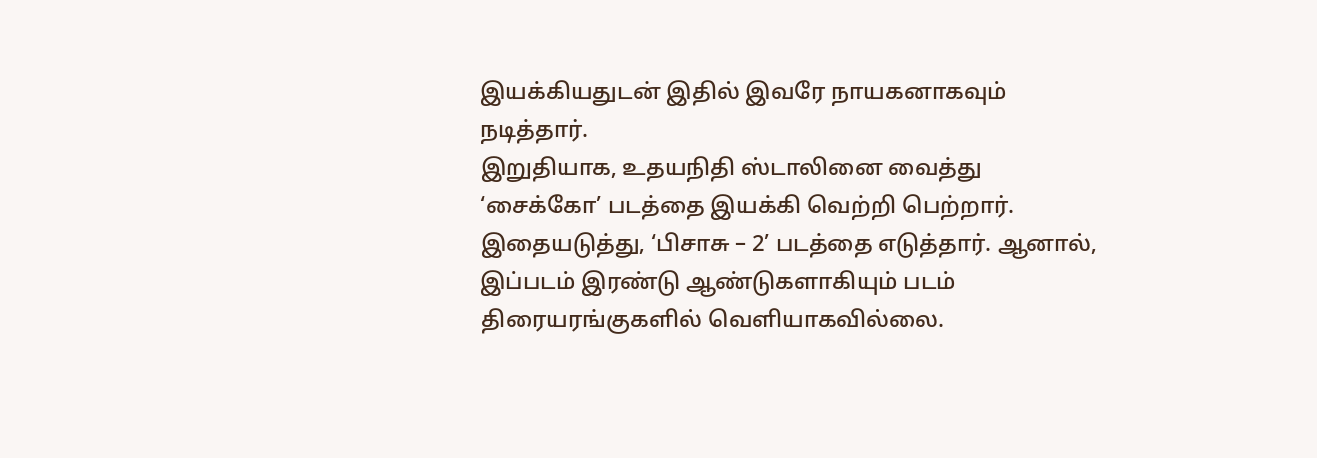இயக்கியதுடன் இதில் இவரே நாயகனாகவும் நடித்தார்.
இறுதியாக, உதயநிதி ஸ்டாலினை வைத்து ‘சைக்கோ’ படத்தை இயக்கி வெற்றி பெற்றார்.
இதையடுத்து, ‘பிசாசு – 2’ படத்தை எடுத்தார். ஆனால், இப்படம் இரண்டு ஆண்டுகளாகியும் படம் திரையரங்குகளில் வெளியாகவில்லை.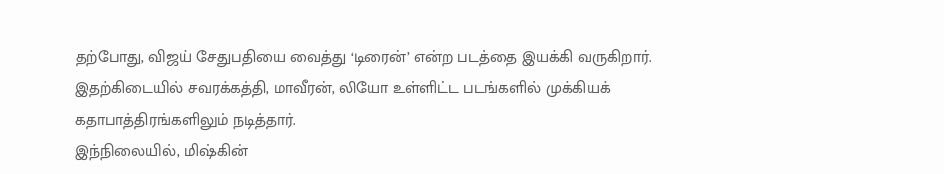தற்போது, விஜய் சேதுபதியை வைத்து ‘டிரைன்’ என்ற படத்தை இயக்கி வருகிறார். இதற்கிடையில் சவரக்கத்தி, மாவீரன், லியோ உள்ளிட்ட படங்களில் முக்கியக் கதாபாத்திரங்களிலும் நடித்தார்.
இந்நிலையில், மிஷ்கின்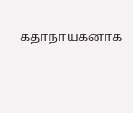கதாநாயகனாக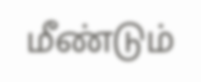மீண்டும்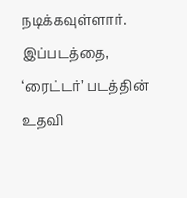நடிக்கவுள்ளார். இப்படத்தை, ‘ரைட்டர்’ படத்தின் உதவி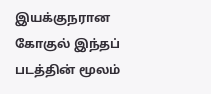இயக்குநரான கோகுல் இந்தப் படத்தின் மூலம்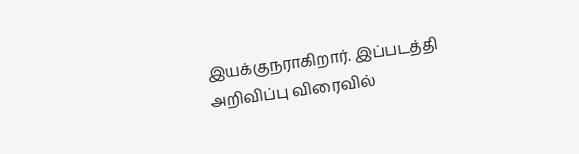இயக்குநராகிறார். இப்படத்தி அறிவிப்பு விரைவில்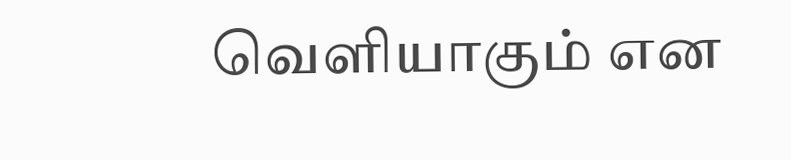வெளியாகும் என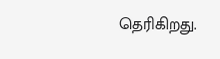தெரிகிறது.